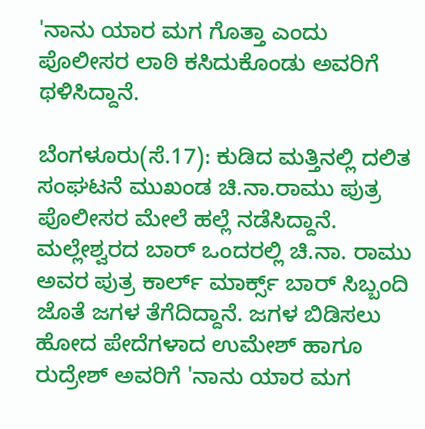'ನಾನು ಯಾರ ಮಗ ಗೊತ್ತಾ ಎಂದು ಪೊಲೀಸರ ಲಾಠಿ ಕಸಿದುಕೊಂಡು ಅವರಿಗೆ ಥಳಿಸಿದ್ದಾನೆ.

ಬೆಂಗಳೂರು(ಸೆ.17): ಕುಡಿದ ಮತ್ತಿನಲ್ಲಿ ದಲಿತ ಸಂಘಟನೆ ಮುಖಂಡ ಚಿ.ನಾ.ರಾಮು ಪುತ್ರ ಪೊಲೀಸರ ಮೇಲೆ ಹಲ್ಲೆ ನಡೆಸಿದ್ದಾನೆ. ಮಲ್ಲೇಶ್ವರದ ಬಾರ್ ಒಂದರಲ್ಲಿ ಚಿ.ನಾ. ರಾಮು ಅವರ ಪುತ್ರ ಕಾರ್ಲ್ ಮಾರ್ಕ್ಸ್ ಬಾರ್ ಸಿಬ್ಬಂದಿ ಜೊತೆ ಜಗಳ ತೆಗೆದಿದ್ದಾನೆ. ಜಗಳ ಬಿಡಿಸಲು ಹೋದ ಪೇದೆಗಳಾದ ಉಮೇಶ್ ಹಾಗೂ ರುದ್ರೇಶ್ ಅವರಿಗೆ 'ನಾನು ಯಾರ ಮಗ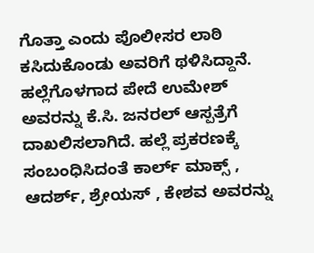ಗೊತ್ತಾ ಎಂದು ಪೊಲೀಸರ ಲಾಠಿ ಕಸಿದುಕೊಂಡು ಅವರಿಗೆ ಥಳಿಸಿದ್ದಾನೆ. ಹಲ್ಲೆಗೊಳಗಾದ ಪೇದೆ ಉಮೇಶ್ ಅವರನ್ನು ಕೆ.ಸಿ. ಜನರಲ್ ಆಸ್ಪತ್ರೆಗೆ ದಾಖಲಿಸಲಾಗಿದೆ. ಹಲ್ಲೆ ಪ್ರಕರಣಕ್ಕೆ ಸಂಬಂಧಿಸಿದಂತೆ ಕಾರ್ಲ್ ಮಾಕ್ಸ್ , ಆದರ್ಶ್, ಶ್ರೇಯಸ್ , ಕೇಶವ ಅವರನ್ನು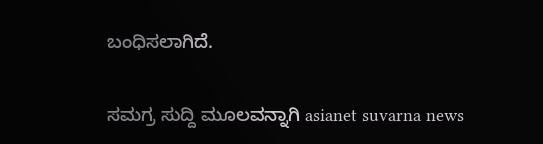ಬಂಧಿಸಲಾಗಿದೆ.

ಸಮಗ್ರ ಸುದ್ದಿ ಮೂಲವನ್ನಾಗಿ asianet suvarna news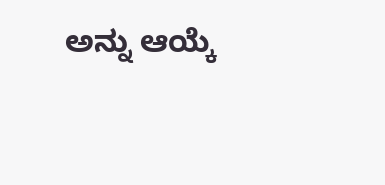ಅನ್ನು ಆಯ್ಕೆ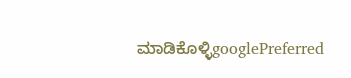ಮಾಡಿಕೊಳ್ಳಿgooglePreferred